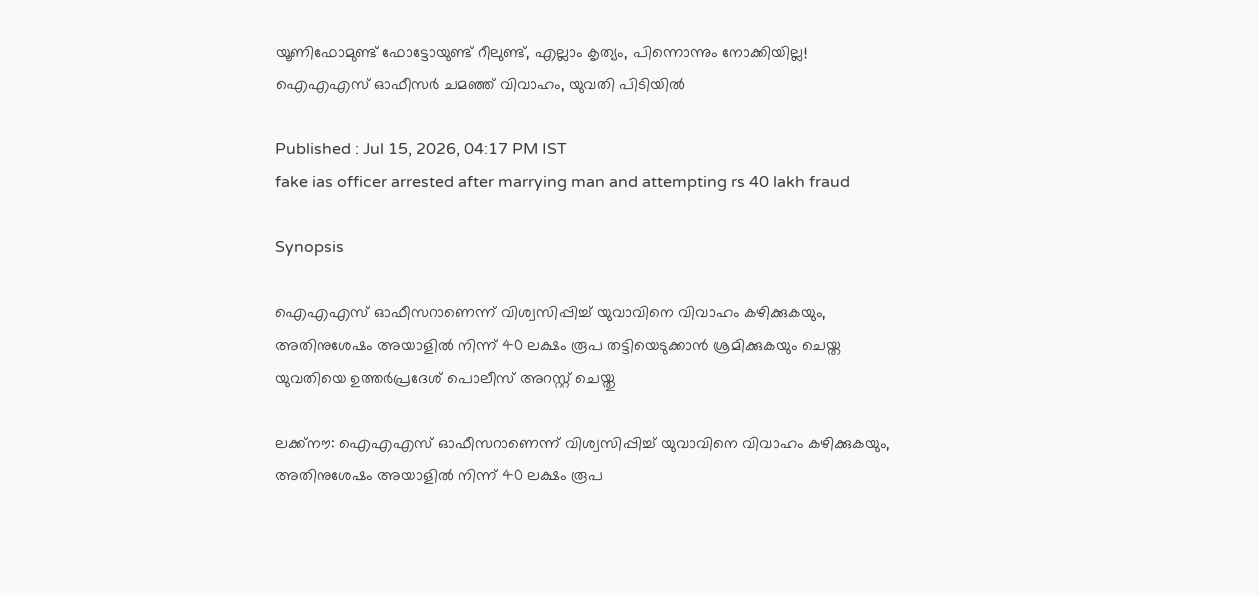യൂണിഫോമുണ്ട് ഫോട്ടോയുണ്ട് റീലുണ്ട്, എല്ലാം കൃത്യം, പിന്നൊന്നും നോക്കിയില്ല! ഐഎഎസ് ഓഫീസ‍ർ ചമഞ്ഞ് വിവാഹം, യുവതി പിടിയിൽ

Published : Jul 15, 2026, 04:17 PM IST
fake ias officer arrested after marrying man and attempting rs 40 lakh fraud

Synopsis

ഐഎഎസ് ഓഫീസറാണെന്ന് വിശ്വസിപ്പിച്ച് യുവാവിനെ വിവാഹം കഴിക്കുകയും, അതിനുശേഷം അയാളില്‍ നിന്ന് 40 ലക്ഷം രൂപ തട്ടിയെടുക്കാൻ ശ്രമിക്കുകയും ചെയ്ത യുവതിയെ ഉത്തർപ്രദേശ് പൊലീസ് അറസ്റ്റ് ചെയ്തു

ലക്ക്നൗ: ഐഎഎസ് ഓഫീസറാണെന്ന് വിശ്വസിപ്പിച്ച് യുവാവിനെ വിവാഹം കഴിക്കുകയും, അതിനുശേഷം അയാളില്‍ നിന്ന് 40 ലക്ഷം രൂപ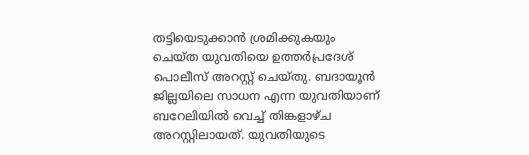തട്ടിയെടുക്കാൻ ശ്രമിക്കുകയും ചെയ്ത യുവതിയെ ഉത്തർപ്രദേശ് പൊലീസ് അറസ്റ്റ് ചെയ്തു. ബദായൂൻ ജില്ലയിലെ സാധന എന്ന യുവതിയാണ് ബറേലിയിൽ വെച്ച് തിങ്കളാഴ്ച അറസ്റ്റിലായത്. യുവതിയുടെ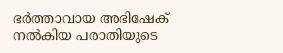ഭർത്താവായ അഭിഷേക് നൽകിയ പരാതിയുടെ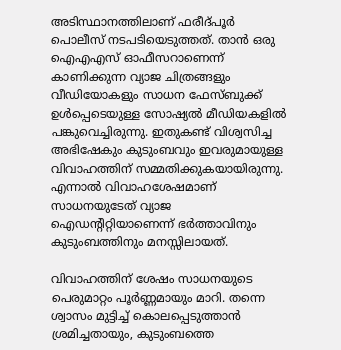അടിസ്ഥാനത്തിലാണ് ഫരീദ്പൂർ പൊലീസ് നടപടിയെടുത്തത്. താൻ ഒരു ഐഎഎസ് ഓഫീസറാണെന്ന് കാണിക്കുന്ന വ്യാജ ചിത്രങ്ങളും വീഡിയോകളും സാധന ഫേസ്ബുക്ക് ഉൾപ്പെടെയുള്ള സോഷ്യൽ മീഡിയകളിൽ പങ്കുവെച്ചിരുന്നു. ഇതുകണ്ട് വിശ്വസിച്ച അഭിഷേകും കുടുംബവും ഇവരുമായുള്ള വിവാഹത്തിന് സമ്മതിക്കുകയായിരുന്നു. എന്നാൽ വിവാഹശേഷമാണ് സാധനയുടേത് വ്യാജ ഐഡന്റിറ്റിയാണെന്ന് ഭർത്താവിനും കുടുംബത്തിനും മനസ്സിലായത്.

വിവാഹത്തിന് ശേഷം സാധനയുടെ പെരുമാറ്റം പൂർണ്ണമായും മാറി. തന്നെ ശ്വാസം മുട്ടിച്ച് കൊലപ്പെടുത്താൻ ശ്രമിച്ചതായും, കുടുംബത്തെ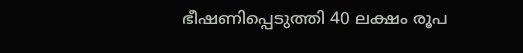ഭീഷണിപ്പെടുത്തി 40 ലക്ഷം രൂപ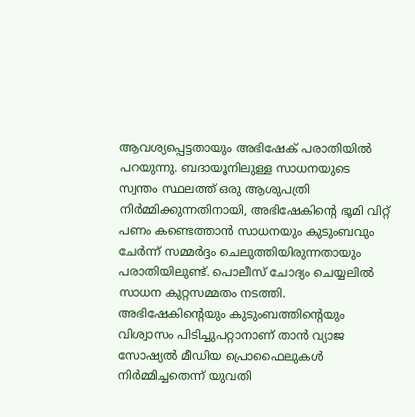ആവശ്യപ്പെട്ടതായും അഭിഷേക് പരാതിയിൽ പറയുന്നു. ബദായൂനിലുള്ള സാധനയുടെ സ്വന്തം സ്ഥലത്ത് ഒരു ആശുപത്രി നിർമ്മിക്കുന്നതിനായി, അഭിഷേകിന്റെ ഭൂമി വിറ്റ് പണം കണ്ടെത്താൻ സാധനയും കുടുംബവും ചേർന്ന് സമ്മർദ്ദം ചെലുത്തിയിരുന്നതായും പരാതിയിലുണ്ട്. പൊലീസ് ചോദ്യം ചെയ്യലിൽ സാധന കുറ്റസമ്മതം നടത്തി. അഭിഷേകിന്‍റെയും കുടുംബത്തിന്‍റെയും വിശ്വാസം പിടിച്ചുപറ്റാനാണ് താൻ വ്യാജ സോഷ്യൽ മീഡിയ പ്രൊഫൈലുകൾ നിർമ്മിച്ചതെന്ന് യുവതി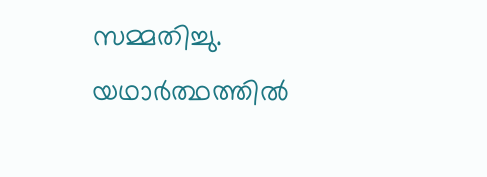സമ്മതിച്ചു. യഥാർത്ഥത്തിൽ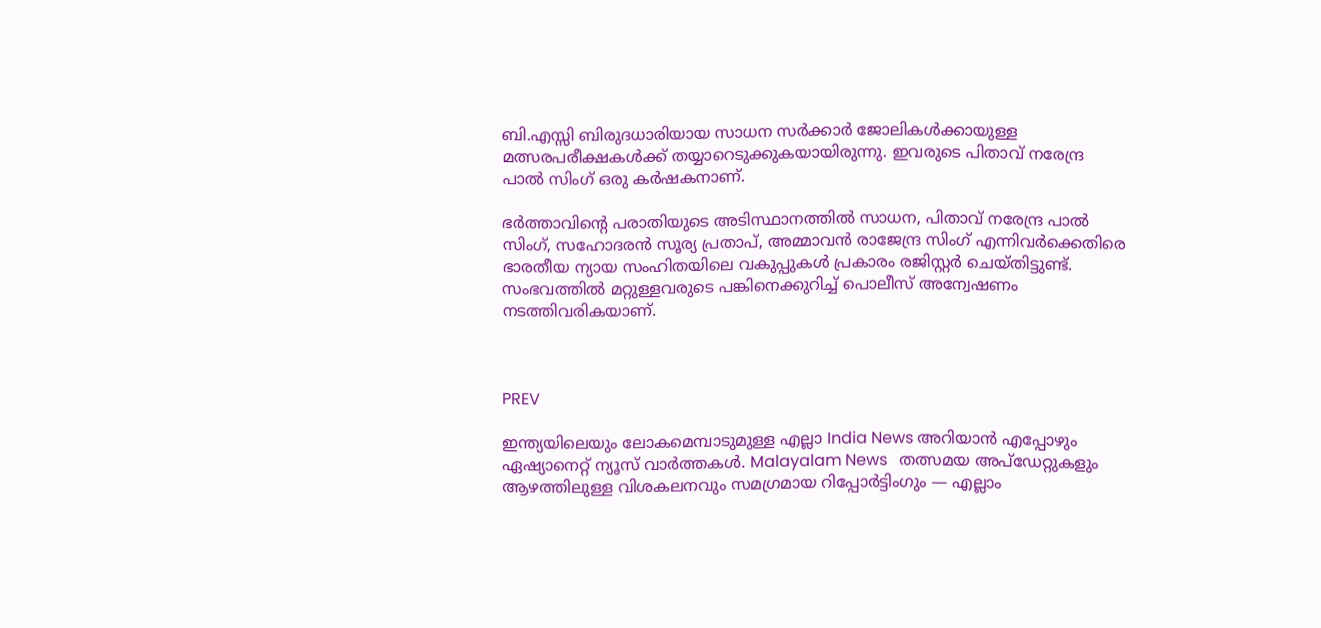ബി.എസ്സി ബിരുദധാരിയായ സാധന സർക്കാർ ജോലികൾക്കായുള്ള മത്സരപരീക്ഷകൾക്ക് തയ്യാറെടുക്കുകയായിരുന്നു. ഇവരുടെ പിതാവ് നരേന്ദ്ര പാൽ സിംഗ് ഒരു കർഷകനാണ്.

ഭർത്താവിന്‍റെ പരാതിയുടെ അടിസ്ഥാനത്തിൽ സാധന, പിതാവ് നരേന്ദ്ര പാൽ സിംഗ്, സഹോദരൻ സൂര്യ പ്രതാപ്, അമ്മാവൻ രാജേന്ദ്ര സിംഗ് എന്നിവർക്കെതിരെ ഭാരതീയ ന്യായ സംഹിതയിലെ വകുപ്പുകൾ പ്രകാരം രജിസ്റ്റർ ചെയ്തിട്ടുണ്ട്. സംഭവത്തിൽ മറ്റുള്ളവരുടെ പങ്കിനെക്കുറിച്ച് പൊലീസ് അന്വേഷണം നടത്തിവരികയാണ്.



PREV

ഇന്ത്യയിലെയും ലോകമെമ്പാടുമുള്ള എല്ലാ India News അറിയാൻ എപ്പോഴും ഏഷ്യാനെറ്റ് ന്യൂസ് വാർത്തകൾ. Malayalam News   തത്സമയ അപ്‌ഡേറ്റുകളും ആഴത്തിലുള്ള വിശകലനവും സമഗ്രമായ റിപ്പോർട്ടിംഗും — എല്ലാം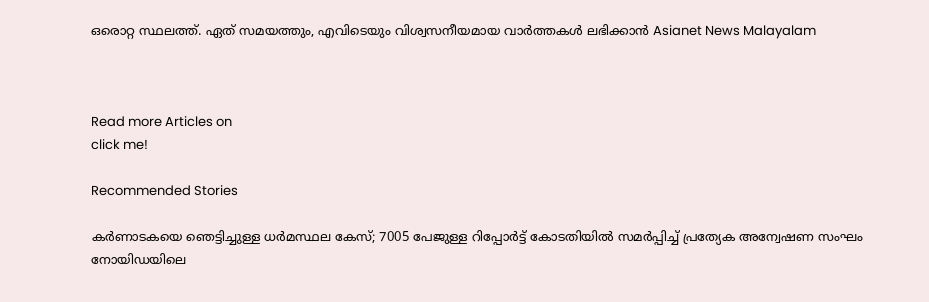ഒരൊറ്റ സ്ഥലത്ത്. ഏത് സമയത്തും, എവിടെയും വിശ്വസനീയമായ വാർത്തകൾ ലഭിക്കാൻ Asianet News Malayalam



Read more Articles on
click me!

Recommended Stories

കർണാടകയെ ഞെട്ടിച്ചുള്ള ധ‍ർമസ്ഥല കേസ്; 7005 പേജുള്ള റിപ്പോർട്ട് കോടതിയിൽ സമർപ്പിച്ച് പ്രത്യേക അന്വേഷണ സംഘം
നോയിഡയിലെ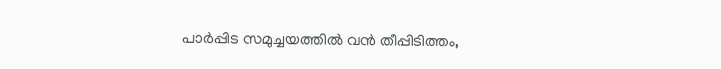പാർപ്പിട സമുച്ചയത്തിൽ വൻ തീപ്പിടിത്തം,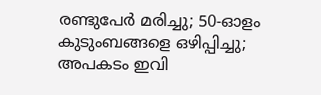രണ്ടുപേർ മരിച്ചു; 50-ഓളം കുടുംബങ്ങളെ ഒഴിപ്പിച്ചു; അപകടം ഇവി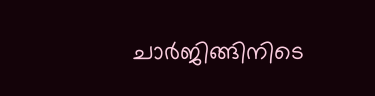ചാർജിങ്ങിനിടെ